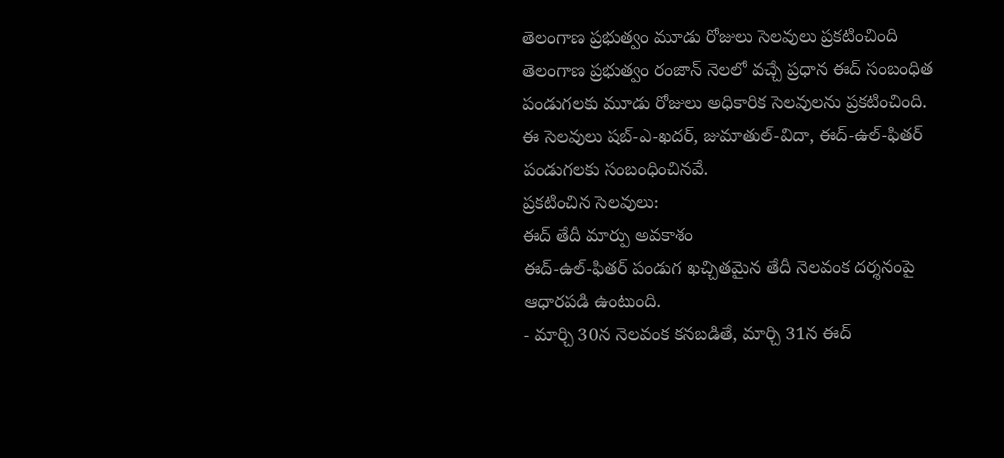తెలంగాణ ప్రభుత్వం మూడు రోజులు సెలవులు ప్రకటించింది
తెలంగాణ ప్రభుత్వం రంజాన్ నెలలో వచ్చే ప్రధాన ఈద్ సంబంధిత పండుగలకు మూడు రోజులు అధికారిక సెలవులను ప్రకటించింది. ఈ సెలవులు షబ్-ఎ-ఖదర్, జుమాతుల్-విదా, ఈద్-ఉల్-ఫితర్ పండుగలకు సంబంధించినవే.
ప్రకటించిన సెలవులు:
ఈద్ తేదీ మార్పు అవకాశం
ఈద్-ఉల్-ఫితర్ పండుగ ఖచ్చితమైన తేదీ నెలవంక దర్శనంపై ఆధారపడి ఉంటుంది.
- మార్చి 30న నెలవంక కనబడితే, మార్చి 31న ఈద్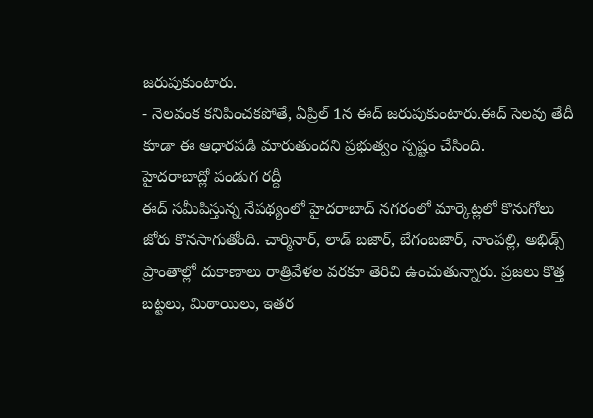జరుపుకుంటారు.
- నెలవంక కనిపించకపోతే, ఏప్రిల్ 1న ఈద్ జరుపుకుంటారు.ఈద్ సెలవు తేదీ కూడా ఈ ఆధారపడి మారుతుందని ప్రభుత్వం స్పష్టం చేసింది.
హైదరాబాద్లో పండుగ రద్దీ
ఈద్ సమీపిస్తున్న నేపథ్యంలో హైదరాబాద్ నగరంలో మార్కెట్లలో కొనుగోలు జోరు కొనసాగుతోంది. చార్మినార్, లాడ్ బజార్, బేగంబజార్, నాంపల్లి, అభిడ్స్ ప్రాంతాల్లో దుకాణాలు రాత్రివేళల వరకూ తెరిచి ఉంచుతున్నారు. ప్రజలు కొత్త బట్టలు, మిఠాయిలు, ఇతర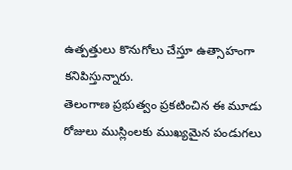ఉత్పత్తులు కొనుగోలు చేస్తూ ఉత్సాహంగా కనిపిస్తున్నారు.
తెలంగాణ ప్రభుత్వం ప్రకటించిన ఈ మూడు రోజులు ముస్లింలకు ముఖ్యమైన పండుగలు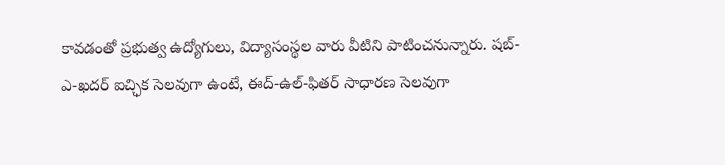కావడంతో ప్రభుత్వ ఉద్యోగులు, విద్యాసంస్థల వారు వీటిని పాటించనున్నారు. షబ్-ఎ-ఖదర్ ఐచ్ఛిక సెలవుగా ఉంటే, ఈద్-ఉల్-ఫితర్ సాధారణ సెలవుగా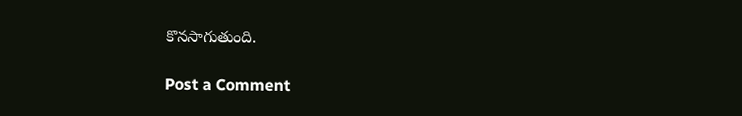కొనసాగుతుంది.

Post a Comment